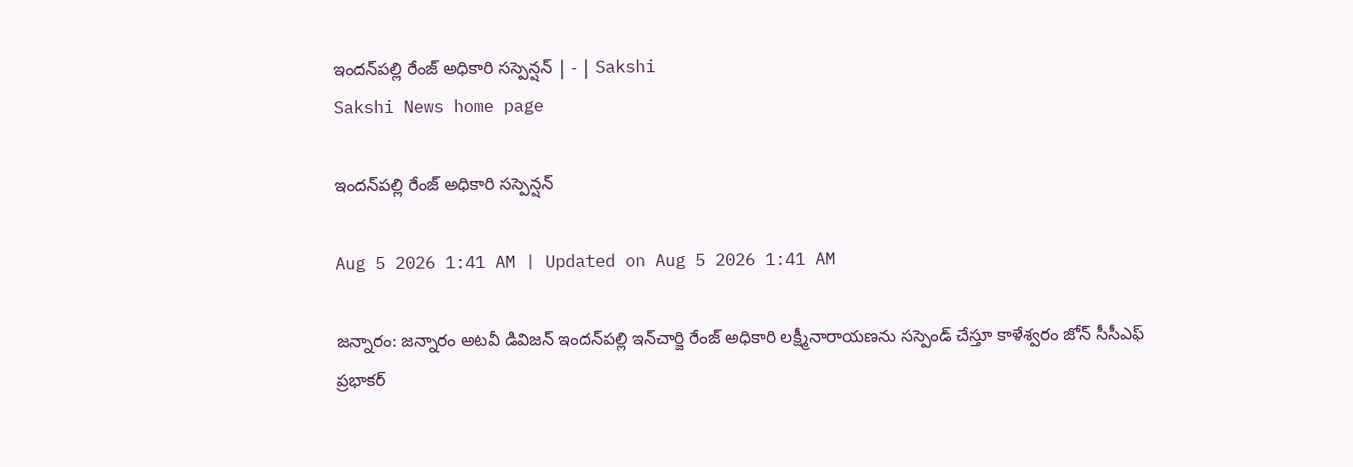ఇందన్‌పల్లి రేంజ్‌ అధికారి సస్పెన్షన్‌ | - | Sakshi
Sakshi News home page

ఇందన్‌పల్లి రేంజ్‌ అధికారి సస్పెన్షన్‌

Aug 5 2026 1:41 AM | Updated on Aug 5 2026 1:41 AM

జన్నారం: జన్నారం అటవీ డివిజన్‌ ఇందన్‌పల్లి ఇన్‌చార్జి రేంజ్‌ అధికారి లక్ష్మీనారాయణను సస్పెండ్‌ చేస్తూ కాళేశ్వరం జోన్‌ సీసీఎఫ్‌ ప్రభాకర్‌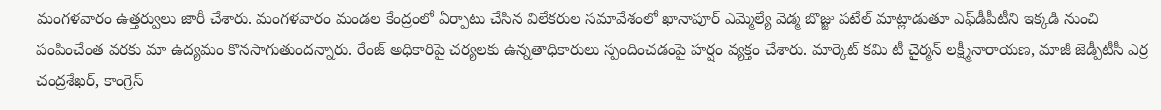మంగళవారం ఉత్తర్వులు జారీ చేశారు. మంగళవారం మండల కేంద్రంలో ఏర్పాటు చేసిన విలేకరుల సమావేశంలో ఖానాపూర్‌ ఎమ్మెల్యే వెడ్మ బొజ్జు పటేల్‌ మాట్లాడుతూ ఎఫ్‌డీపీటీని ఇక్కడి నుంచి పంపించేంత వరకు మా ఉద్యమం కొనసాగుతుందన్నారు. రేంజ్‌ అధికారిపై చర్యలకు ఉన్నతాధికారులు స్పందించడంపై హర్షం వ్యక్తం చేశారు. మార్కెట్‌ కమి టీ చైర్మన్‌ లక్ష్మీనారాయణ, మాజీ జెడ్పీటీసీ ఎర్ర చంద్రశేఖర్‌, కాంగ్రెస్‌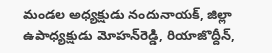మండల అధ్యక్షుడు నందునాయక్‌, జిల్లా ఉపాధ్యక్షుడు మోహన్‌రెడ్డి, రియాజొద్దీన్‌,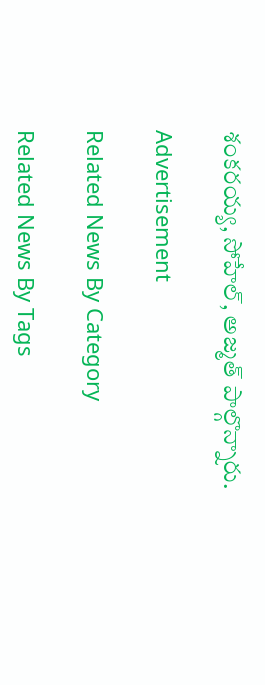శంకరయ్య, సోహేల్‌, అజ్మత్‌ పాల్గొన్నారు.

Advertisement

Related News By Category

Related News By Tags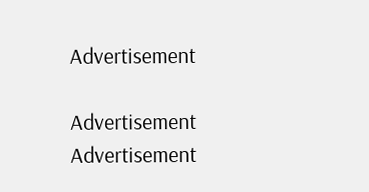Advertisement

Advertisement
Advertisement